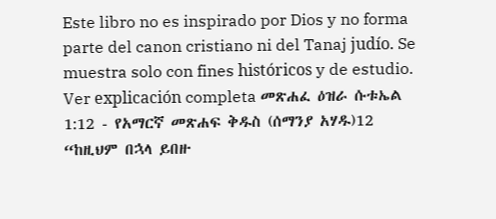Este libro no es inspirado por Dios y no forma parte del canon cristiano ni del Tanaj judío. Se muestra solo con fines históricos y de estudio. Ver explicación completa መጽሐፈ ዕዝራ ሱቱኤል 1:12 - የአማርኛ መጽሐፍ ቅዱስ (ሰማንያ አሃዱ)12 “ከዚህም በኋላ ይበዙ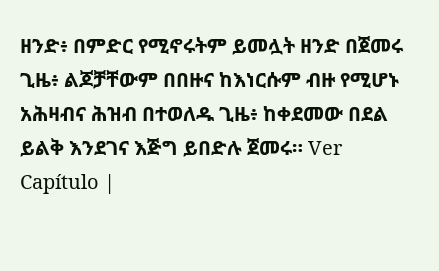ዘንድ፥ በምድር የሚኖሩትም ይመሏት ዘንድ በጀመሩ ጊዜ፥ ልጆቻቸውም በበዙና ከእነርሱም ብዙ የሚሆኑ አሕዛብና ሕዝብ በተወለዱ ጊዜ፥ ከቀደመው በደል ይልቅ እንደገና እጅግ ይበድሉ ጀመሩ። Ver Capítulo |